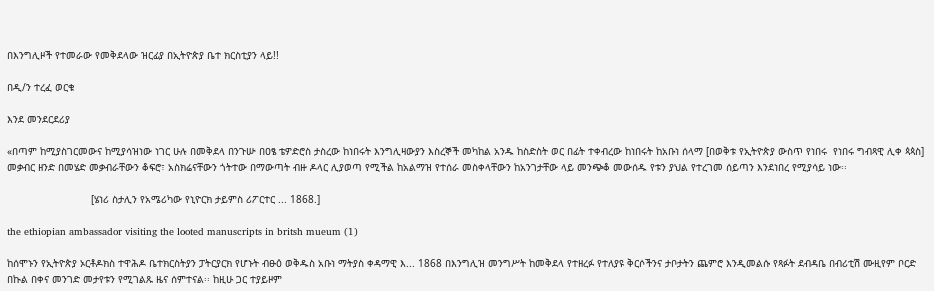በእንግሊዞች የተመራው የመቅደላው ዝርፊያ በኢትዮጵያ ቤተ ክርስቲያን ላይ!!

በዲ/ን ተረፈ ወርቁ

እንደ መንደርደሪያ

«በጣም ከሚያስገርመውና ከሚያሳዝነው ነገር ሁሉ በመቅደላ በንጉሡ በዐፄ ቴዎድሮስ ታስረው ከነበሩት እንግሊዛውያን እስረኞች መካከል አንዱ ከስድስት ወር በፊት ተቀብረው ከነበሩት ከአቡነ ሰላማ [በወቅቱ የኢትዮጵያ ውስጥ የነበሩ  የነበሩ ግብጻዊ ሊቀ ጳጳስ] መቃብር ዘንድ በመሄድ መቃብራቸውን ቆፍሮ፣ አስክሬናቸውን ጎትተው በማውጣት ብዙ ዶላር ሊያወጣ የሚችል ከአልማዝ የተሰራ መስቀላቸውን ከአንገታቸው ላይ መንጭቆ መውሰዱ የቱን ያህል የተረገመ ሰይጣን እንደነበረ የሚያሳይ ነው፡፡

                            [ሄነሪ ስታሊን የአሜሪካው የኒዮርክ ታይምስ ሪፖርተር ... 1868.]

the ethiopian ambassador visiting the looted manuscripts in britsh mueum (1)

ከሰሞኑን የኢትዮጵያ ኦርቶዶክስ ተዋሕዶ ቤተክርስትያን ፓትርያርክ የሆኑት ብፁዕ ወቅዱስ አቡነ ማትያስ ቀዳማዊ እ... 1868 በእንግሊዝ መንግሥት ከመቅደላ የተዘረፉ የተለያዩ ቅርሶችንና ታቦታትን ጨምሮ እንዲመልሱ የጻፉት ደብዳቤ በብሪቲሽ ሙዚየም ቦርድ በኩል በቀና መንገድ መታየቱን የሚገልጹ ዜና ሰምተናል፡፡ ከዚሁ ጋር ተያይዞም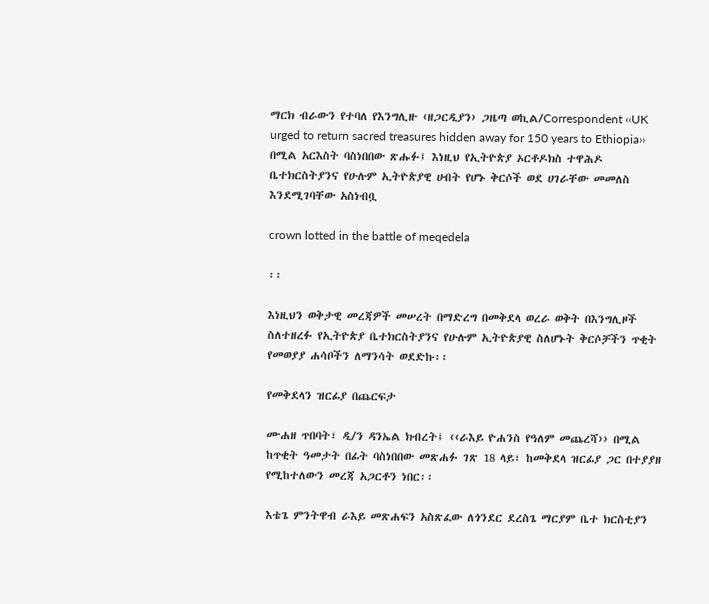ማርክ ብራውን የተባለ የእንግሊዙ ‹ዘጋርዲያን› ጋዜጣ ወኪል/Correspondent ‹‹UK urged to return sacred treasures hidden away for 150 years to Ethiopia›› በሚል አርእስት ባስነበበው ጽሑፉ፤ እነዚህ የኢትዮጵያ ኦርቶዶክስ ተዋሕዶ ቤተክርስትያንና የሁሉም ኢትዮጵያዊ ሀብት የሆኑ ቅርሶች ወደ ሀገራቸው መመለስ እንደሚገባቸው አስነብቧ

crown lotted in the battle of meqedela

፡፡

እነዚህን ወቅታዊ መረጃዎች መሠረት በማድረግ በመቅደላ ወረራ ወቅት በእንግሊዞች ስለተዘረፉ የኢትዮጵያ ቤተክርስትያንና የሁሉም ኢትዮጵያዊ ስለሆኑት ቅርሶቻችን ጥቂት የመወያያ ሐሳቦችን ለማንሳት ወደድኩ፡፡

የመቅደላን ዝርፊያ በጨርፍታ

ሙሐዘ ጥበባት፣ ዲ/ን ዳንኤል ክብረት፤ ‹‹ራእይ ዮሐንስ የዓለም መጨረሻ›› በሚል ከጥቂት ዓመታት በፊት ባስነበበው መጽሐፉ ገጽ 18 ላይ፣ ከመቅደላ ዝርፊያ ጋር በተያያዘ የሚከተለውን መረጃ አጋርቶን ነበር፡፡

እቴጌ ምንትዋብ ራእይ መጽሐፍን አስጽፈው ለጎንደር ደረስጌ ማርያም ቤተ ክርስቲያን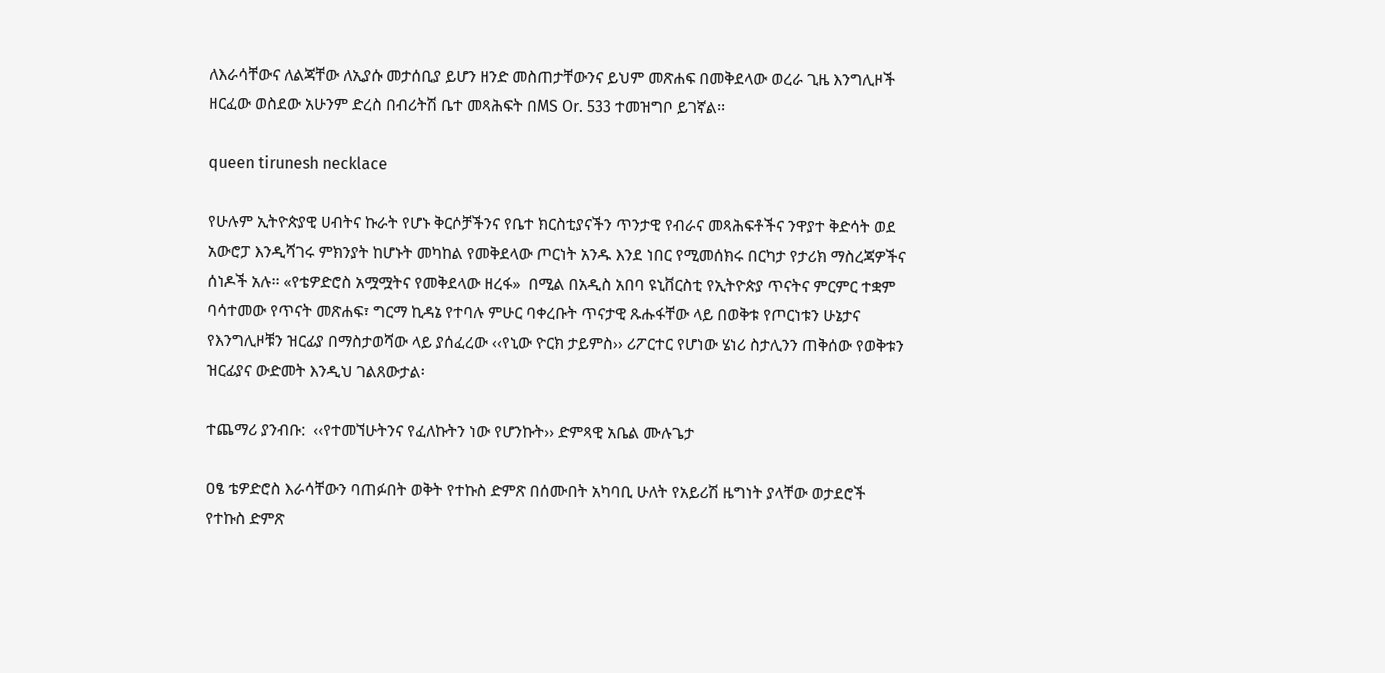ለእራሳቸውና ለልጃቸው ለኢያሱ መታሰቢያ ይሆን ዘንድ መስጠታቸውንና ይህም መጽሐፍ በመቅደላው ወረራ ጊዜ እንግሊዞች ዘርፈው ወስደው አሁንም ድረስ በብሪትሽ ቤተ መጻሕፍት በMS Or. 533 ተመዝግቦ ይገኛል፡፡

queen tirunesh necklace

የሁሉም ኢትዮጵያዊ ሀብትና ኩራት የሆኑ ቅርሶቻችንና የቤተ ክርስቲያናችን ጥንታዊ የብራና መጻሕፍቶችና ንዋያተ ቅድሳት ወደ አውሮፓ እንዲሻገሩ ምክንያት ከሆኑት መካከል የመቅደላው ጦርነት አንዱ እንደ ነበር የሚመሰክሩ በርካታ የታሪክ ማስረጃዎችና ሰነዶች አሉ፡፡ «የቴዎድሮስ አሟሟትና የመቅደላው ዘረፋ»  በሚል በአዲስ አበባ ዩኒቨርስቲ የኢትዮጵያ ጥናትና ምርምር ተቋም ባሳተመው የጥናት መጽሐፍ፣ ግርማ ኪዳኔ የተባሉ ምሁር ባቀረቡት ጥናታዊ ጹሑፋቸው ላይ በወቅቱ የጦርነቱን ሁኔታና የእንግሊዞቹን ዝርፊያ በማስታወሻው ላይ ያሰፈረው ‹‹የኒው ዮርክ ታይምስ›› ሪፖርተር የሆነው ሄነሪ ስታሊንን ጠቅሰው የወቅቱን ዝርፊያና ውድመት እንዲህ ገልጸውታል፡

ተጨማሪ ያንብቡ:  ‹‹የተመኘሁትንና የፈለኩትን ነው የሆንኩት›› ድምጻዊ አቤል ሙሉጌታ

ዐፄ ቴዎድሮስ እራሳቸውን ባጠፉበት ወቅት የተኩስ ድምጽ በሰሙበት አካባቢ ሁለት የአይሪሽ ዜግነት ያላቸው ወታደሮች የተኩስ ድምጽ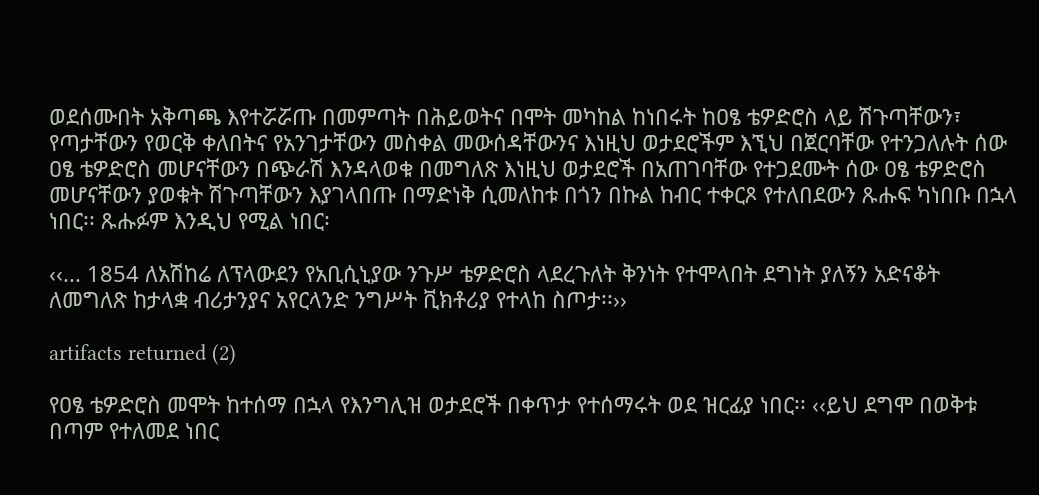ወደሰሙበት አቅጣጫ እየተሯሯጡ በመምጣት በሕይወትና በሞት መካከል ከነበሩት ከዐፄ ቴዎድሮስ ላይ ሽጉጣቸውን፣ የጣታቸውን የወርቅ ቀለበትና የአንገታቸውን መስቀል መውሰዳቸውንና እነዚህ ወታደሮችም እኚህ በጀርባቸው የተንጋለሉት ሰው ዐፄ ቴዎድሮስ መሆናቸውን በጭራሽ እንዳላወቁ በመግለጽ እነዚህ ወታደሮች በአጠገባቸው የተጋደሙት ሰው ዐፄ ቴዎድሮስ መሆናቸውን ያወቁት ሽጉጣቸውን እያገላበጡ በማድነቅ ሲመለከቱ በጎን በኩል ከብር ተቀርጾ የተለበደውን ጹሑፍ ካነበቡ በኋላ ነበር፡፡ ጹሑፉም እንዲህ የሚል ነበር፡

‹‹... 1854 ለአሽከሬ ለፕላውደን የአቢሲኒያው ንጉሥ ቴዎድሮስ ላደረጉለት ቅንነት የተሞላበት ደግነት ያለኝን አድናቆት ለመግለጽ ከታላቋ ብሪታንያና አየርላንድ ንግሥት ቪክቶሪያ የተላከ ስጦታ፡፡››

artifacts returned (2)

የዐፄ ቴዎድሮስ መሞት ከተሰማ በኋላ የእንግሊዝ ወታደሮች በቀጥታ የተሰማሩት ወደ ዝርፊያ ነበር፡፡ ‹‹ይህ ደግሞ በወቅቱ በጣም የተለመደ ነበር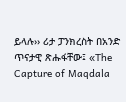ይላሉ›› ሪታ ፓንክረስት በአንድ ጥናታዊ ጽሑፋቸው፤ «The Capture of Maqdala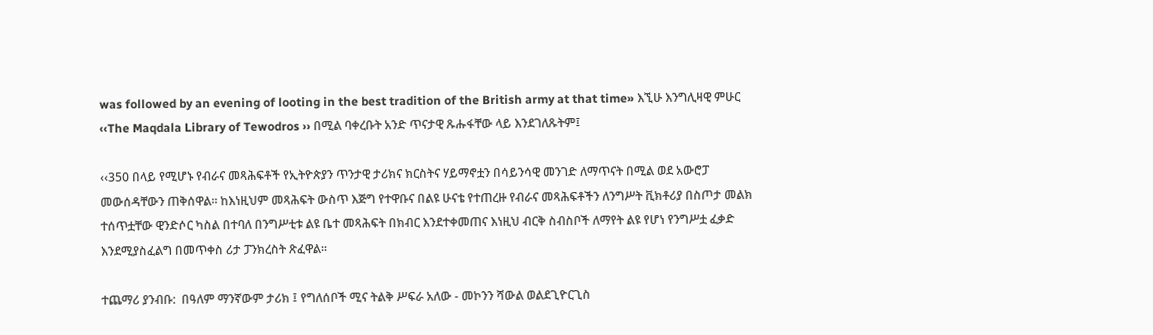was followed by an evening of looting in the best tradition of the British army at that time» እኚሁ እንግሊዛዊ ምሁር ‹‹The Maqdala Library of Tewodros ›› በሚል ባቀረቡት አንድ ጥናታዊ ጹሑፋቸው ላይ እንደገለጹትም፤

‹‹350 በላይ የሚሆኑ የብራና መጻሕፍቶች የኢትዮጵያን ጥንታዊ ታሪክና ክርስትና ሃይማኖቷን በሳይንሳዊ መንገድ ለማጥናት በሚል ወደ አውሮፓ መውሰዳቸውን ጠቅሰዋል፡፡ ከእነዚህም መጻሕፍት ውስጥ እጅግ የተዋቡና በልዩ ሁናቴ የተጠረዙ የብራና መጻሕፍቶችን ለንግሥት ቪክቶሪያ በስጦታ መልክ ተሰጥቷቸው ዊንድሶር ካስል በተባለ በንግሥቲቱ ልዩ ቤተ መጻሕፍት በክብር እንደተቀመጠና እነዚህ ብርቅ ስብስቦች ለማየት ልዩ የሆነ የንግሥቷ ፈቃድ እንደሚያስፈልግ በመጥቀስ ሪታ ፓንክረስት ጽፈዋል፡፡

ተጨማሪ ያንብቡ:  በዓለም ማንኛውም ታሪክ ፤ የግለሰቦች ሚና ትልቅ ሥፍራ አለው - መኮንን ሻውል ወልደጊዮርጊስ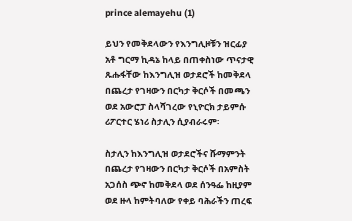prince alemayehu (1)

ይህን የመቅደላውን የእንግሊዞቹን ዝርፊያ አቶ ግርማ ኪዳኔ ከላይ በጠቀስነው ጥናታዊ ጹሑፋቸው ከእንግሊዝ ወታደሮች ከመቅደላ በጨረታ የገዛውን በርካታ ቅርሶች በመጫን ወደ አውሮፓ ስላሻገረው የኒዮርክ ታይምሱ ሪፖርተር ሄነሪ ስታሊን ሲያብራሩም፡

ስታሊን ከእንግሊዝ ወታደሮችና ሹማምንት በጨረታ የገዛውን በርካታ ቅርሶች በአምስት አጋሰስ ጭኖ ከመቅደላ ወደ ሰንዓፌ ከዚያም ወደ ዙላ ከምትባለው የቀይ ባሕራችን ጠረፍ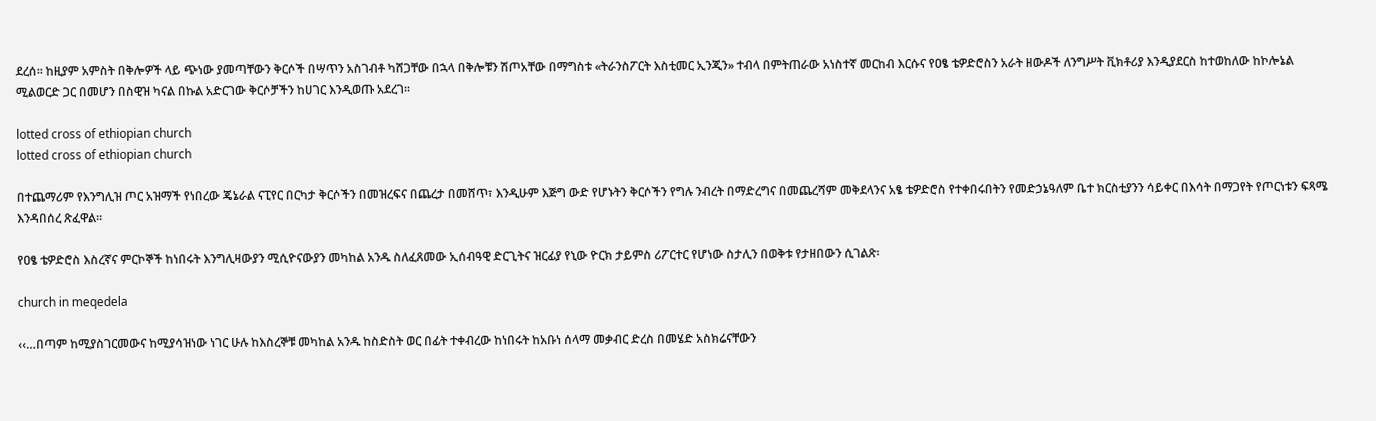ደረሰ፡፡ ከዚያም አምስት በቅሎዎች ላይ ጭነው ያመጣቸውን ቅርሶች በሣጥን አስገብቶ ካሸጋቸው በኋላ በቅሎቹን ሽጦአቸው በማግስቱ «ትራንስፖርት እስቲመር ኢንጂን» ተብላ በምትጠራው አነስተኛ መርከብ እርሱና የዐፄ ቴዎድሮስን አራት ዘውዶች ለንግሥት ቪክቶሪያ እንዲያደርስ ከተወከለው ከኮሎኔል ሚልወርድ ጋር በመሆን በስዊዝ ካናል በኩል አድርገው ቅርሶቻችን ከሀገር እንዲወጡ አደረገ፡፡

lotted cross of ethiopian church
lotted cross of ethiopian church

በተጨማሪም የእንግሊዝ ጦር አዝማች የነበረው ጄኔራል ናፒየር በርካታ ቅርሶችን በመዝረፍና በጨረታ በመሸጥ፣ እንዲሁም እጅግ ውድ የሆኑትን ቅርሶችን የግሉ ንብረት በማድረግና በመጨረሻም መቅደላንና አፄ ቴዎድሮስ የተቀበሩበትን የመድኃኔዓለም ቤተ ክርስቲያንን ሳይቀር በእሳት በማጋየት የጦርነቱን ፍጻሜ እንዳበሰረ ጽፈዋል፡፡

የዐፄ ቴዎድሮስ እስረኛና ምርኮኞች ከነበሩት እንግሊዛውያን ሚሲዮናውያን መካከል አንዱ ስለፈጸመው ኢሰብዓዊ ድርጊትና ዝርፊያ የኒው ዮርክ ታይምስ ሪፖርተር የሆነው ስታሊን በወቅቱ የታዘበውን ሲገልጽ፡

church in meqedela

‹‹…በጣም ከሚያስገርመውና ከሚያሳዝነው ነገር ሁሉ ከእስረኞቹ መካከል አንዱ ከስድስት ወር በፊት ተቀብረው ከነበሩት ከአቡነ ሰላማ መቃብር ድረስ በመሄድ አስክሬናቸውን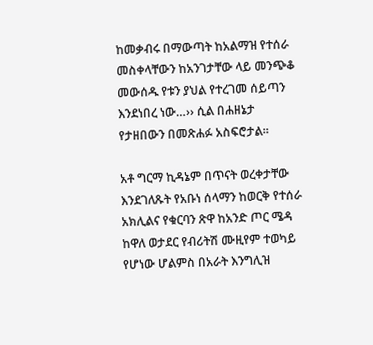ከመቃብሩ በማውጣት ከአልማዝ የተሰራ መስቀላቸውን ከአንገታቸው ላይ መንጭቆ መውሰዱ የቱን ያህል የተረገመ ሰይጣን እንደነበረ ነው…›› ሲል በሐዘኔታ የታዘበውን በመጽሐፉ አስፍሮታል፡፡

አቶ ግርማ ኪዳኔም በጥናት ወረቀታቸው እንደገለጹት የአቡነ ሰላማን ከወርቅ የተሰራ አክሊልና የቁርባን ጽዋ ከአንድ ጦር ሜዳ ከዋለ ወታደር የብሪትሽ ሙዚየም ተወካይ የሆነው ሆልምስ በአራት እንግሊዝ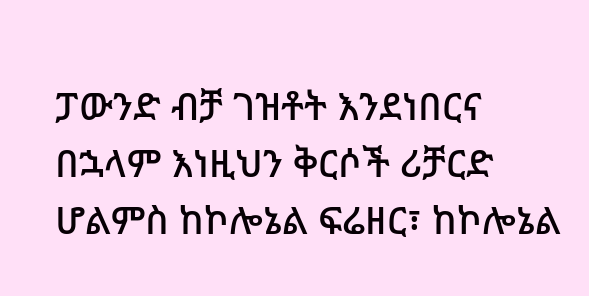ፓውንድ ብቻ ገዝቶት እንደነበርና በኋላም እነዚህን ቅርሶች ሪቻርድ ሆልምስ ከኮሎኔል ፍሬዘር፣ ከኮሎኔል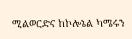ሚልወርድና ከኮሎኔል ካሜሩን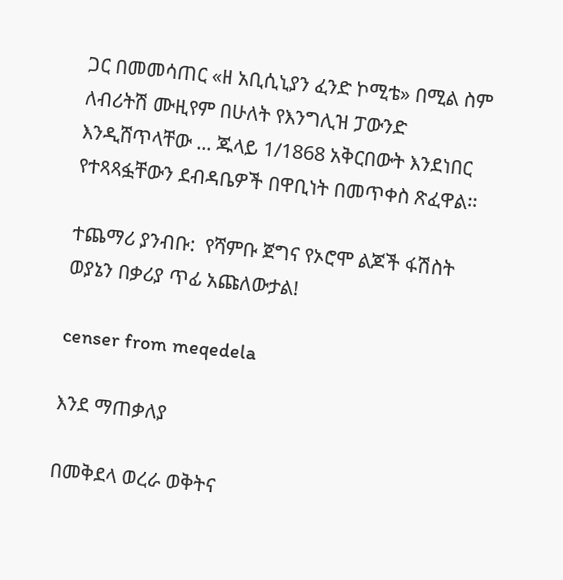ጋር በመመሳጠር «ዘ አቢሲኒያን ፈንድ ኮሚቴ» በሚል ስም ለብሪትሽ ሙዚየም በሁለት የእንግሊዝ ፓውንድ እንዲሸጥላቸው ... ጁላይ 1/1868 አቅርበውት እንደነበር የተጻጻፏቸውን ደብዳቤዎች በዋቢነት በመጥቀስ ጽፈዋል፡፡

ተጨማሪ ያንብቡ:  የሻምቡ ጀግና የኦሮሞ ልጆች ፋሽስት ወያኔን በቃሪያ ጥፊ አጩለውታል!

censer from meqedela

እንደ ማጠቃለያ

በመቅደላ ወረራ ወቅትና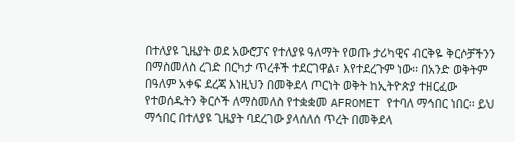በተለያዩ ጊዜያት ወደ አውሮፓና የተለያዩ ዓለማት የወጡ ታሪካዊና ብርቅዬ ቅርሶቻችንን በማስመለስ ረገድ በርካታ ጥረቶች ተደርገዋል፣ እየተደረጉም ነው፡፡ በአንድ ወቅትም በዓለም አቀፍ ደረጃ እነዚህን በመቅደላ ጦርነት ወቅት ከኢትዮጵያ ተዘርፈው የተወሰዱትን ቅርሶች ለማስመለስ የተቋቋመ AFROMET የተባለ ማኅበር ነበር፡፡ ይህ ማኅበር በተለያዩ ጊዜያት ባደረገው ያላሰለሰ ጥረት በመቅደላ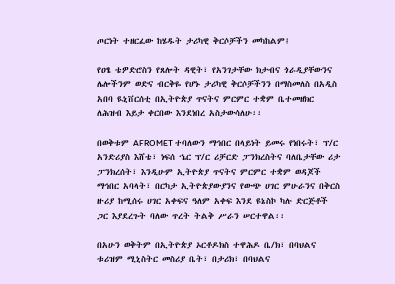ጦርነት ተዘርፈው ከሄዱት ታሪካዊ ቅርሶቻችን መካከልም፤

የዐፄ ቴዎድሮስን የጸሎት ዳዊት፣ የአንገታቸው ክታብና ጎራዲያቸውንና ሌሎችንም ወድና ብርቅዬ የሆኑ ታሪካዊ ቅርሶቻችንን በማስመለስ በአዲስ አበባ ዪኒቨርሰቲ በኢትዮጵያ ጥናትና ምርምር ተቋም ቤተመዘክር ለሕዝብ እይታ ቀርበው እንደነበረ አስታውሳለሁ፡፡

በወቅቱም AFROMET ተባለውን ማኅበር በላይነት ይመሩ የነበሩት፣ ፕ/ር አንድሪያስ እሸቴ፣ ነፍሰ ኄር ፕ/ር ሪቻርድ ፓንክረስትና ባለቤታቸው ሪታ ፓንክረሰት፣ እንዲሁም ኢትዮጵያ ጥናትና ምርምር ተቋም ወዳጆች ማኅበር አባላት፣ በርካታ ኢትዮጵያውያንና የውጭ ሀገር ምሁራንና በቅርስ ዙሪያ ከሚሰሩ ሀገር አቀፍና ዓለም አቀፍ እንደ ዩኔስኮ ካሉ ድርጅቶች ጋር እያደረጉት ባለው ጥረት ትልቅ ሥራን ሠርተዋል፡፡

በአሁን ወቅትም በኢትዮጵያ ኦርቶዶክስ ተዋሕዶ ቤ/ክ፣ በባህልና ቱሪዝም ሚኒስትር መስሪያ ቤት፣ በታሪክ፣ በባህልና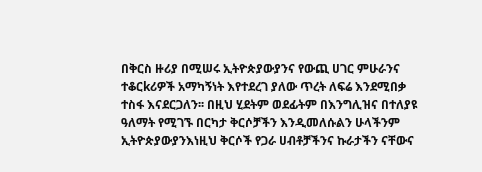በቅርስ ዙሪያ በሚሠሩ ኢትዮጵያውያንና የውጪ ሀገር ምሁራንና ተቆርkሪዎች አማካኝነት እየተደረገ ያለው ጥረት ለፍሬ እንደሚበቃ ተስፋ እናደርጋለን፡፡ በዚህ ሂደትም ወደፊትም በእንግሊዝና በተለያዩ ዓለማት የሚገኙ በርካታ ቅርሶቻችን እንዲመለሱልን ሁላችንም ኢትዮጵያውያንእነዚህ ቅርሶች የጋራ ሀብቶቻችንና ኩራታችን ናቸውና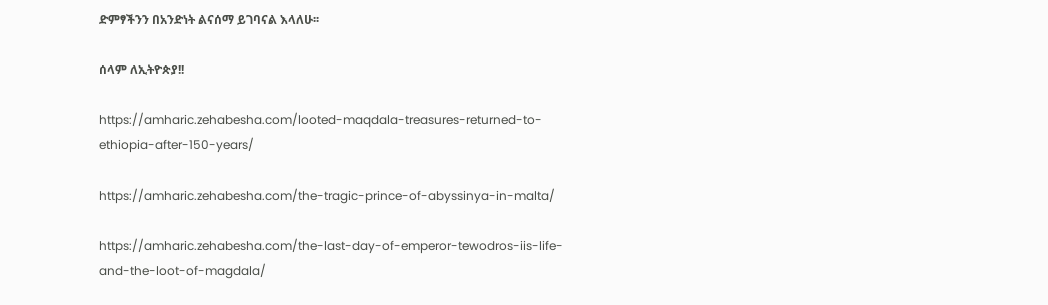ድምፃችንን በአንድነት ልናሰማ ይገባናል እላለሁ፡፡

ሰላም ለኢትዮጵያ!!

https://amharic.zehabesha.com/looted-maqdala-treasures-returned-to-ethiopia-after-150-years/

https://amharic.zehabesha.com/the-tragic-prince-of-abyssinya-in-malta/

https://amharic.zehabesha.com/the-last-day-of-emperor-tewodros-iis-life-and-the-loot-of-magdala/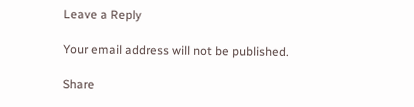Leave a Reply

Your email address will not be published.

Share